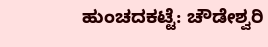ಹುಂಚದಕಟ್ಟೆ: ಚೌಡೇಶ್ವರಿ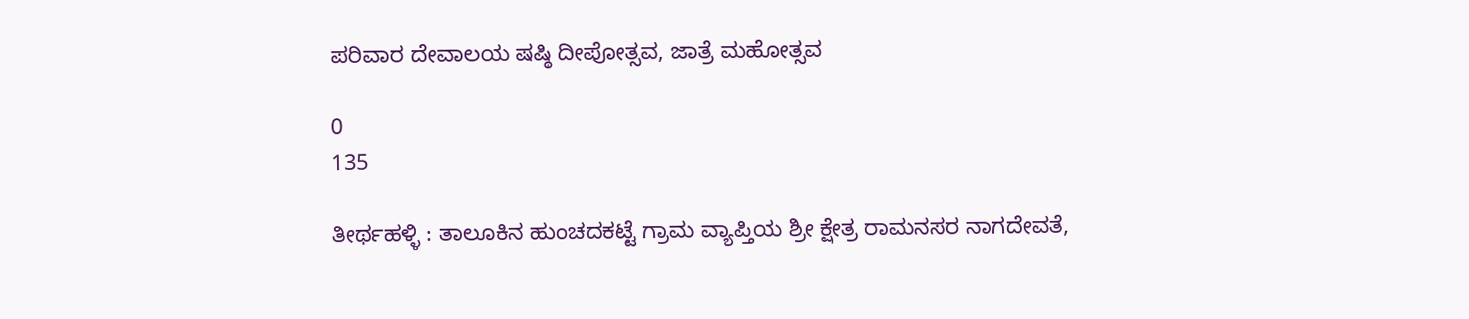ಪರಿವಾರ ದೇವಾಲಯ ಷಷ್ಠಿ ದೀಪೋತ್ಸವ, ಜಾತ್ರೆ ಮಹೋತ್ಸವ

0
135

ತೀರ್ಥಹಳ್ಳಿ : ತಾಲೂಕಿನ ಹುಂಚದಕಟ್ಟೆ ಗ್ರಾಮ ವ್ಯಾಪ್ತಿಯ ಶ್ರೀ ಕ್ಷೇತ್ರ ರಾಮನಸರ ನಾಗದೇವತೆ,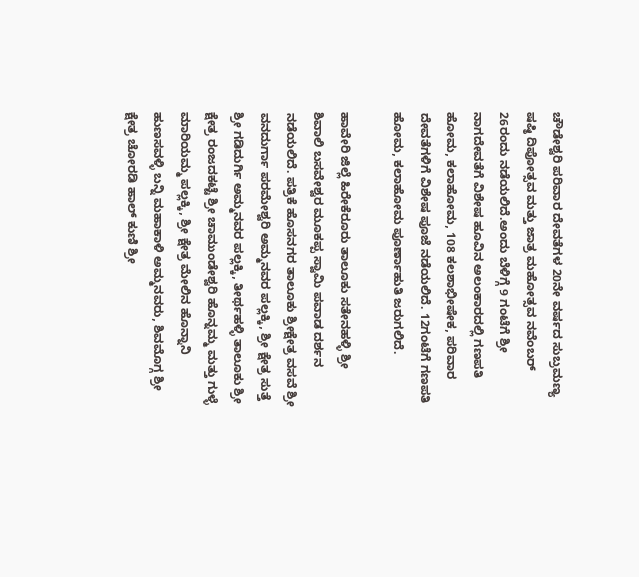ಚೌಡೇಶ್ವರಿ ಪರಿವಾರ ದೇವತೆಗಳ 20ನೇ ವರ್ಷದ ಸುಬ್ರಮಣ್ಯ ಷಷ್ಠಿ ದಿಪೋತ್ಸವ ಮತ್ತು ಜಾತ್ರ ಮಹೋತ್ಸವ ನವೆಂಬರ್ 26ರಂದು ನಡೆಯಲಿದೆ.ಅಂದು ಬೆಳಿಗ್ಗೆ 9 ಗಂಟೆಗೆ ಶ್ರೀ ನಾಗದೇವತೆಗೆ ವಿಶೇಷ ಹೂವಿನ ಅಲಂಕಾರದಲ್ಲಿ ಗಣಪತಿ ಹೋಮ, ಕಲಾಹೋಮ, 108 ಕಲಶಾಭೀಷೇಕ, ಪರಿವಾರ ದೇವತೆಗಳಿಗೆ ವಿಶೇಷ ಪೂಜೆ ನಡೆಯಲಿದೆ. 12ಗಂಟೆಗೆ ಗಣಪತಿ ಹೋಮ, ಕಲಾಹೋಮ ಪೂರ್ಣಾಹುತಿ ಜರುಗಲಿದೆ.

ಹಾವೇರಿ ಜಿಲ್ಲೆ ಹಿರೇಕೆರೂರು ತಾಲೂಕು ಸತೇನಹಳ್ಳಿ ಶ್ರೀ ಶಿವಾಲಿ ಬಸವೇಶ್ವರ ಮೂಕಪ್ಪ ಸ್ವಾಮಿ ಪವಾಡ ದರ್ಶನ ನಡೆಯಲಿದೆ. ಪತ್ರಿಕೆ ಹೊಸನಗರ ತಾಲೂಕು ಶ್ರೀಕ್ಷೇತ್ರ ವಸವೆ ಶ್ರೀ ವನದುರ್ಗಾ ಪರಮೇಶ್ವರಿ ಅಮ್ಮನವರ ಪಲ್ಲಕ್ಕಿ, ಶ್ರೀ ಕ್ಷೇತ್ರ ಸುತ್ತೆ ಶ್ರೀ ಗಡಿದುರ್ಗಿ ಅಮ್ಮನವರ ಪಲ್ಲಕ್ಕಿ, ತೀರ್ಥಹಳ್ಳಿ ತಾಲೂಕು ಶ್ರೀ ಕ್ಷೇತ್ರ ರಂಜದಕಟ್ಟೆ ಶ್ರೀ ಚಾಮುಂಡೇಶ್ವರಿ ಹೊನ್ನಮ್ಮ ಮತ್ತು ಗುಳ್ಳೆ ಮಾರಿಯಮ್ಮ ಪಲ್ಲಕ್ಕಿ, ಶ್ರೀ ಕ್ಷೇತ್ರ ಮೇಲಿನ ಹೊನ್ನಾನಿ ಹುಣಸವಳ್ಳಿ ಬನ್ನಿ ಮಹಾಕಾಳಿ ಅಮ್ಮನವರು, ಶಿವಮೊಗ್ಗ ಶ್ರೀ ಕ್ಷೇತ್ರ ಚೋರಡಿ ಹಾಲ್ ಕುಣಿ ಶ್ರೀ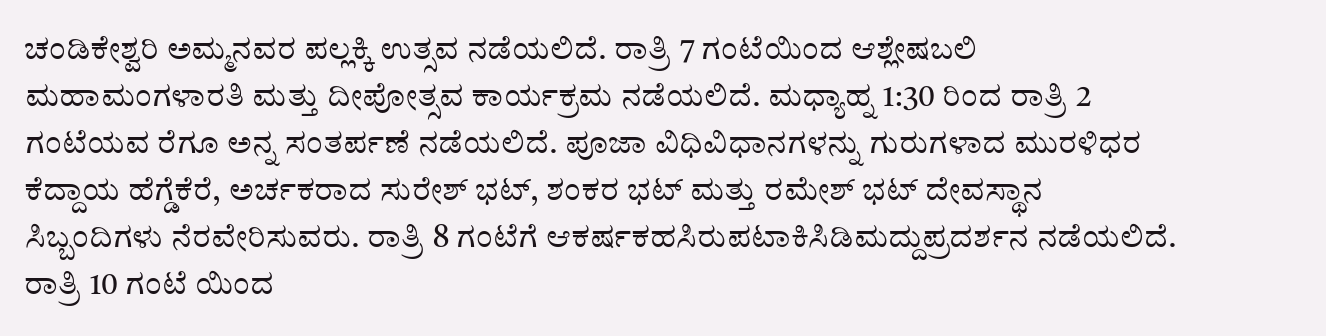ಚಂಡಿಕೇಶ್ವರಿ ಅಮ್ಮನವರ ಪಲ್ಲಕ್ಕಿ ಉತ್ಸವ ನಡೆಯಲಿದೆ. ರಾತ್ರಿ 7 ಗಂಟೆಯಿಂದ ಆಶ್ಲೇಷಬಲಿ ಮಹಾಮಂಗಳಾರತಿ ಮತ್ತು ದೀಪೋತ್ಸವ ಕಾರ್ಯಕ್ರಮ ನಡೆಯಲಿದೆ. ಮಧ್ಯಾಹ್ನ 1:30 ರಿಂದ ರಾತ್ರಿ 2 ಗಂಟೆಯವ ರೆಗೂ ಅನ್ನ ಸಂತರ್ಪಣೆ ನಡೆಯಲಿದೆ. ಪೂಜಾ ವಿಧಿವಿಧಾನಗಳನ್ನು ಗುರುಗಳಾದ ಮುರಳಿಧರ ಕೆದ್ದಾಯ ಹೆಗ್ಡೆಕೆರೆ, ಅರ್ಚಕರಾದ ಸುರೇಶ್ ಭಟ್, ಶಂಕರ ಭಟ್ ಮತ್ತು ರಮೇಶ್ ಭಟ್ ದೇವಸ್ಥಾನ ಸಿಬ್ಬಂದಿಗಳು ನೆರವೇರಿಸುವರು. ರಾತ್ರಿ 8 ಗಂಟೆಗೆ ಆಕರ್ಷಕಹಸಿರುಪಟಾಕಿಸಿಡಿಮದ್ದುಪ್ರದರ್ಶನ ನಡೆಯಲಿದೆ. ರಾತ್ರಿ 10 ಗಂಟೆ ಯಿಂದ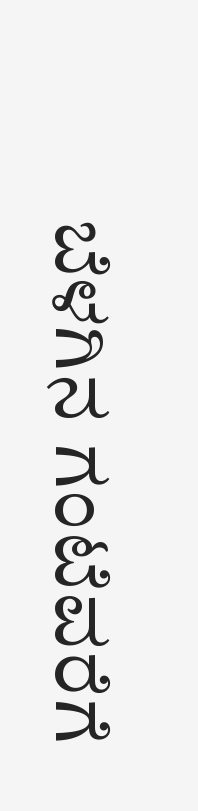ಬೆಳಗಿನ ಗಂಟೆವರೆಗೆ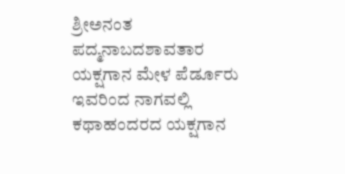ಶ್ರೀಅನಂತ ಪದ್ಮನಾಬದಶಾವತಾರ ಯಕ್ಷಗಾನ ಮೇಳ ಪೆರ್ಡೂರು ಇವರಿಂದ ನಾಗವಲ್ಲಿ ಕಥಾಹಂದರದ ಯಕ್ಷಗಾನ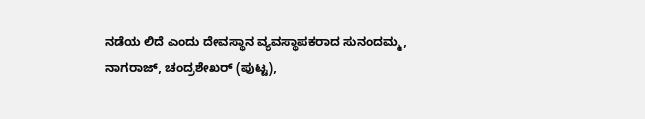ನಡೆಯ ಲಿದೆ ಎಂದು ದೇವಸ್ಥಾನ ವ್ಯವಸ್ಥಾಪಕರಾದ ಸುನಂದಮ್ಮ, ನಾಗರಾಜ್, ಚಂದ್ರಶೇಖರ್ (ಪುಟ್ಟ),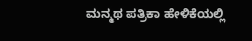ಮನ್ಮಥ ಪತ್ರಿಕಾ ಹೇಳಿಕೆಯಲ್ಲಿ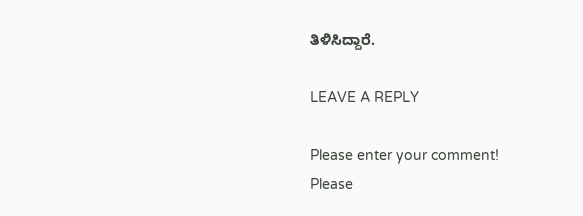ತಿಳಿಸಿದ್ದಾರೆ.

LEAVE A REPLY

Please enter your comment!
Please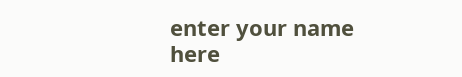enter your name here